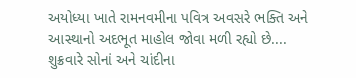અયોધ્યા ખાતે રામનવમીના પવિત્ર અવસરે ભક્તિ અને આસ્થાનો અદભૂત માહોલ જોવા મળી રહ્યો છે....
શુક્રવારે સોનાં અને ચાંદીના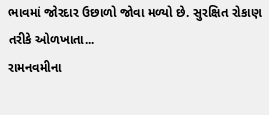ભાવમાં જોરદાર ઉછાળો જોવા મળ્યો છે. સુરક્ષિત રોકાણ તરીકે ઓળખાતા...
રામનવમીના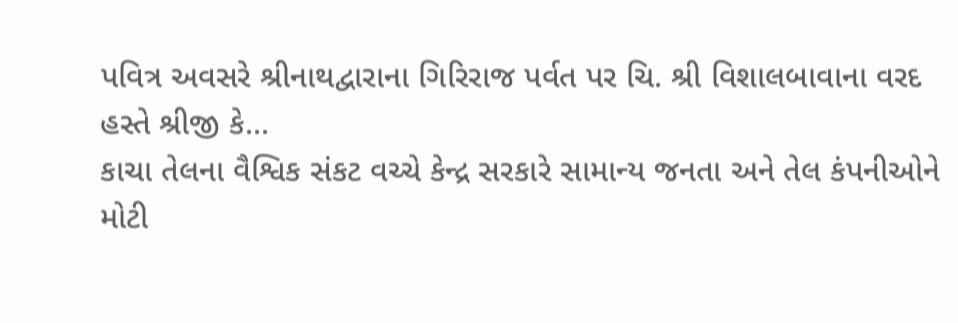પવિત્ર અવસરે શ્રીનાથદ્વારાના ગિરિરાજ પર્વત પર ચિ. શ્રી વિશાલબાવાના વરદ હસ્તે શ્રીજી કે...
કાચા તેલના વૈશ્વિક સંકટ વચ્ચે કેન્દ્ર સરકારે સામાન્ય જનતા અને તેલ કંપનીઓને મોટી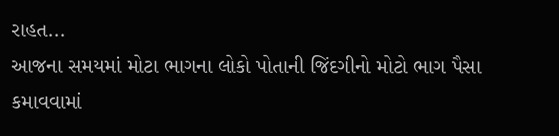રાહત...
આજના સમયમાં મોટા ભાગના લોકો પોતાની જિંદગીનો મોટો ભાગ પૈસા કમાવવામાં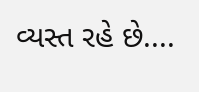વ્યસ્ત રહે છે....